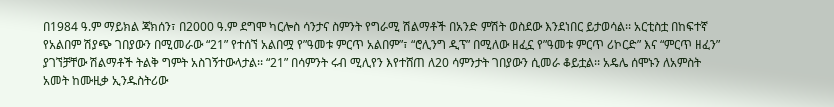በ1984 ዓ.ም ማይክል ጃክሰን፣ በ2000 ዓ.ም ደግሞ ካርሎስ ሳንታና ስምንት የግራሚ ሽልማቶች በአንድ ምሽት ወስደው እንደነበር ይታወሳል፡፡ አርቲስቷ በከፍተኛ የአልበም ሽያጭ ገበያውን በሚመራው “21” የተሰኘ አልበሟ የ”ዓመቱ ምርጥ አልበም”፣ “ሮሊንግ ዲፕ” በሚለው ዘፈኗ የ”ዓመቱ ምርጥ ሪኮርድ” እና “ምርጥ ዘፈን” ያገኘቻቸው ሽልማቶች ትልቅ ግምት አስገኝተውላታል፡፡ “21” በሳምንት ሩብ ሚሊየን እየተሸጠ ለ20 ሳምንታት ገበያውን ሲመራ ቆይቷል፡፡ አዴሌ ሰሞኑን ለአምስት አመት ከሙዚቃ ኢንዱስትሪው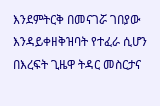እንደምትርቅ በመናገሯ ገበያው እንዳይቀዘቅዝባት የተፈራ ሲሆን በእረፍት ጊዜዋ ትዳር መስርታና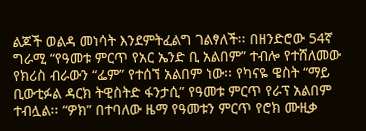ልጆች ወልዳ መነሳት እንደምትፈልግ ገልፃለች፡፡ በዘንድሮው 54ኛ ግራሚ “የዓመቱ ምርጥ የአር ኤንድ ቢ አልበም” ተብሎ የተሸለመው የክሪስ ብራውን “ፌም” የተሰኘ አልበም ነው፡፡ የካናዬ ዌስት “ማይ ቢውቲፉል ዳርክ ትዊስትድ ፋንታሲ” የዓመቱ ምርጥ የራፕ አልበም ተብሏል፡፡ “ዎክ” በተባለው ዜማ የዓመቱን ምርጥ የሮክ ሙዚቃ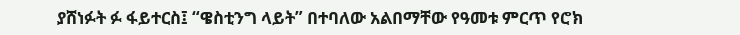ያሸነፉት ፉ ፋይተርስ፤ “ዌስቲንግ ላይት” በተባለው አልበማቸው የዓመቱ ምርጥ የሮክ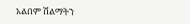አልበም ሽልማትን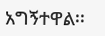አግኝተዋል፡፡